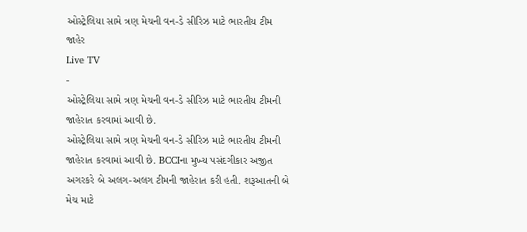ઓસ્ટ્રેલિયા સામે ત્રણ મેચની વન-ડે સીરિઝ માટે ભારતીય ટીમ જાહેર
Live TV
-
ઓસ્ટ્રેલિયા સામે ત્રણ મેચની વન-ડે સીરિઝ માટે ભારતીય ટીમની જાહેરાત કરવામાં આવી છે.
ઓસ્ટ્રેલિયા સામે ત્રણ મેચની વન-ડે સીરિઝ માટે ભારતીય ટીમની જાહેરાત કરવામાં આવી છે. BCCIના મુખ્ય પસંદગીકાર અજીત અગરકરે બે અલગ-અલગ ટીમની જાહેરાત કરી હતી. શરૂઆતની બે મેચ માટે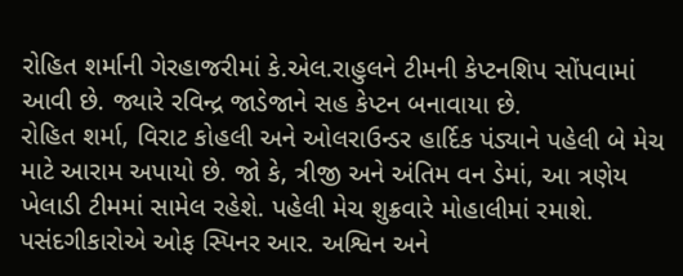રોહિત શર્માની ગેરહાજરીમાં કે.એલ.રાહુલને ટીમની કેપ્ટનશિપ સોંપવામાં આવી છે. જ્યારે રવિન્દ્ર જાડેજાને સહ કેપ્ટન બનાવાયા છે.
રોહિત શર્મા, વિરાટ કોહલી અને ઓલરાઉન્ડર હાર્દિક પંડ્યાને પહેલી બે મેચ માટે આરામ અપાયો છે. જો કે, ત્રીજી અને અંતિમ વન ડેમાં, આ ત્રણેય ખેલાડી ટીમમાં સામેલ રહેશે. પહેલી મેચ શુક્રવારે મોહાલીમાં રમાશે. પસંદગીકારોએ ઓફ સ્પિનર આર. અશ્વિન અને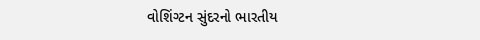વોશિંગ્ટન સુંદરનો ભારતીય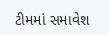ટીમમાં સમાવેશ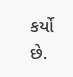કર્યો છે.